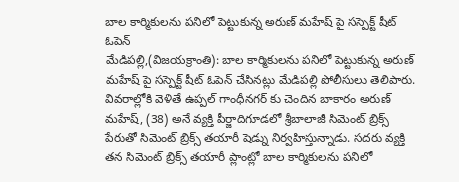బాల కార్మికులను పనిలో పెట్టుకున్న అరుణ్ మహేష్ పై సస్పెక్ట్ షీట్ ఓపెన్
మేడిపల్లి,(విజయక్రాంతి): బాల కార్మికులను పనిలో పెట్టుకున్న అరుణ్ మహేష్ పై సస్పెక్ట్ షీట్ ఓపెన్ చేసినట్లు మేడిపల్లి పోలీసులు తెలిపారు. వివరాల్లోకి వెళితే ఉప్పల్ గాంధీనగర్ కు చెందిన బాకారం అరుణ్ మహేష్, (38) అనే వ్యక్తి పీర్జాదిగూడలో శ్రీబాలాజీ సిమెంట్ బ్రిక్స్ పేరుతో సిమెంట్ బ్రిక్స్ తయారీ షెడ్ను నిర్వహిస్తున్నాడు. సదరు వ్యక్తి తన సిమెంట్ బ్రిక్స్ తయారీ ప్లాంట్లో బాల కార్మికులను పనిలో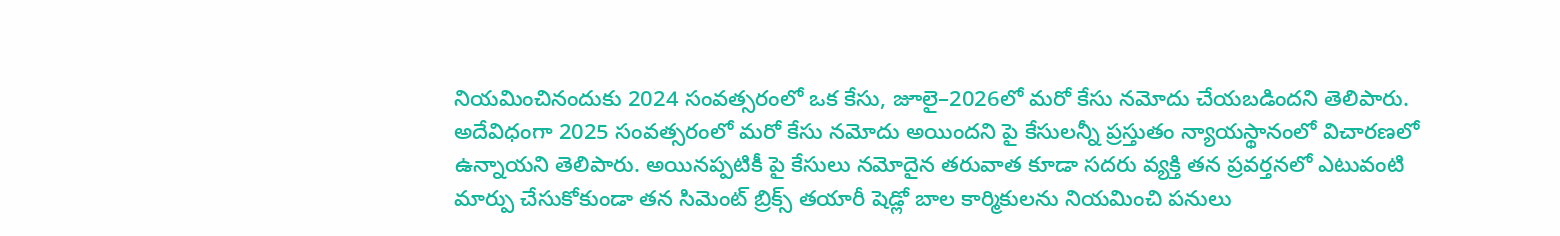నియమించినందుకు 2024 సంవత్సరంలో ఒక కేసు, జూలై–2026లో మరో కేసు నమోదు చేయబడిందని తెలిపారు.
అదేవిధంగా 2025 సంవత్సరంలో మరో కేసు నమోదు అయిందని పై కేసులన్నీ ప్రస్తుతం న్యాయస్థానంలో విచారణలో ఉన్నాయని తెలిపారు. అయినప్పటికీ పై కేసులు నమోదైన తరువాత కూడా సదరు వ్యక్తి తన ప్రవర్తనలో ఎటువంటి మార్పు చేసుకోకుండా తన సిమెంట్ బ్రిక్స్ తయారీ షెడ్లో బాల కార్మికులను నియమించి పనులు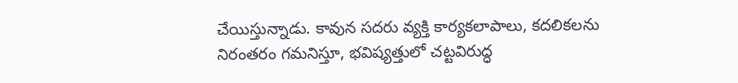చేయిస్తున్నాడు. కావున సదరు వ్యక్తి కార్యకలాపాలు, కదలికలను నిరంతరం గమనిస్తూ, భవిష్యత్తులో చట్టవిరుద్ధ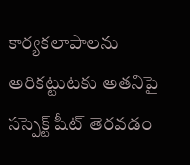కార్యకలాపాలను అరికట్టుటకు అతనిపై సస్పెక్ట్ షీట్ తెరవడం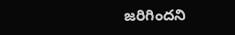జరిగిందని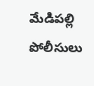మేడిపల్లి పోలీసులు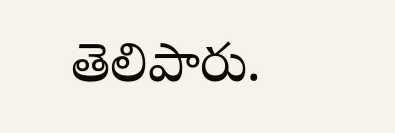తెలిపారు.